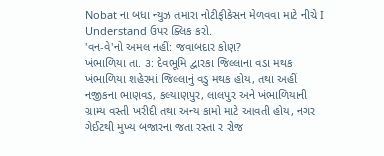Nobat ના બધા ન્યુઝ તમારા નોટીફીકેસન મેળવવા માટે નીચે I Understand ઉપર ક્લિક કરો.
'વન-વે'નો અમલ નહીં: જવાબદાર કોણ?
ખંભાળિયા તા. ૩: દેવભૂમિ દ્વારકા જિલ્લાના વડા મથક ખંભાળિયા શહેરમાં જિલ્લાનું વડુ મથક હોય, તથા અહીં નજીકના ભાણવડ, કલ્યાણપુર, લાલપુર અને ખંભાળિયાની ગ્રામ્ય વસ્તી ખરીદી તથા અન્ય કામો માટે આવતી હોય, નગર ગેઈટથી મુખ્ય બજારના જતા રસ્તા ર રોજ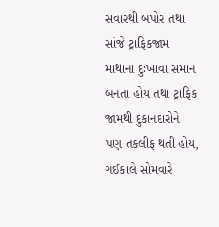સવારથી બપોર તથા સાંજે ટ્રાફિકજામ માથાના દુઃખાવા સમાન બનતા હોય તથા ટ્રાફિક જામથી દુકાનદારોને પણ તકલીફ થતી હોય, ગઈકાલે સોમવારે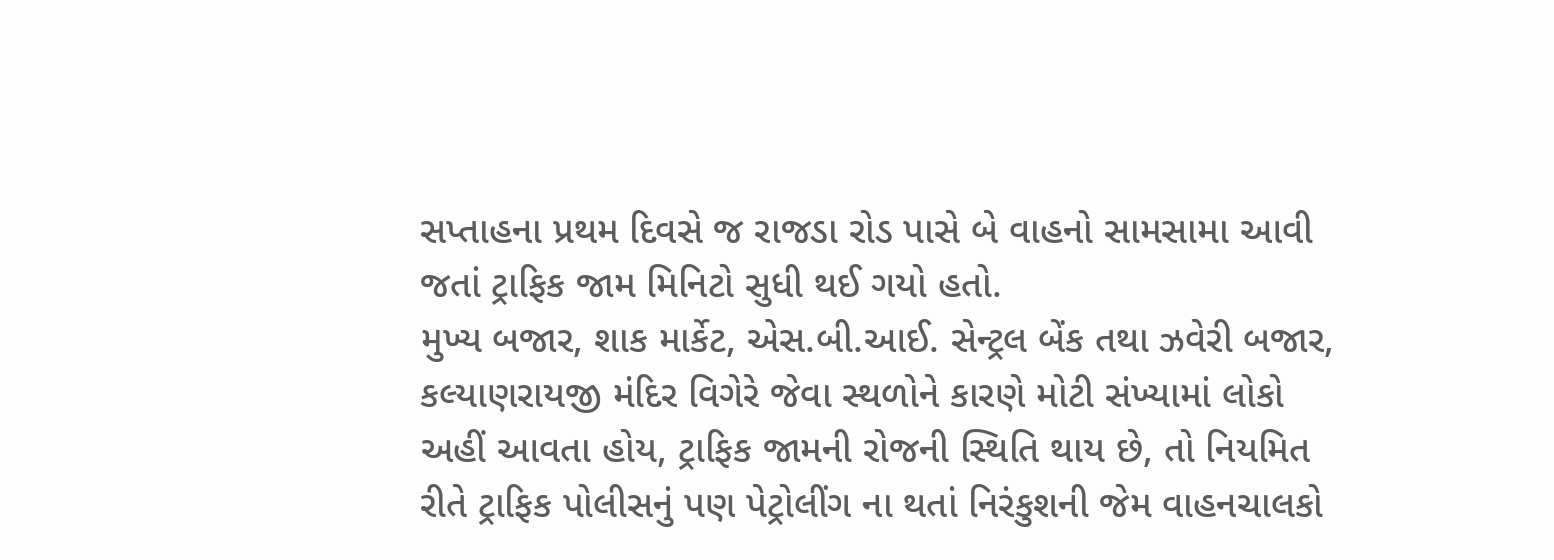સપ્તાહના પ્રથમ દિવસે જ રાજડા રોડ પાસે બે વાહનો સામસામા આવી જતાં ટ્રાફિક જામ મિનિટો સુધી થઈ ગયો હતો.
મુખ્ય બજાર, શાક માર્કેટ, એસ.બી.આઈ. સેન્ટ્રલ બેંક તથા ઝવેરી બજાર, કલ્યાણરાયજી મંદિર વિગેરે જેવા સ્થળોને કારણે મોટી સંખ્યામાં લોકો અહીં આવતા હોય, ટ્રાફિક જામની રોજની સ્થિતિ થાય છે, તો નિયમિત રીતે ટ્રાફિક પોલીસનું પણ પેટ્રોલીંગ ના થતાં નિરંકુશની જેમ વાહનચાલકો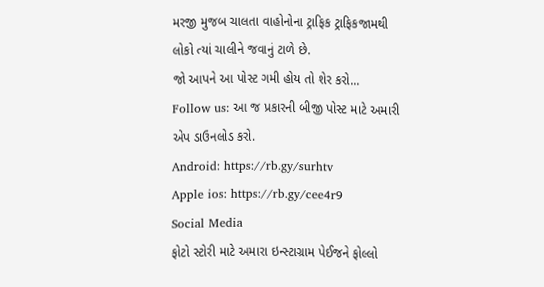મરજી મુજબ ચાલતા વાહોનોના ટ્રાફિક ટ્રાફિકજામથી લોકો ત્યાં ચાલીને જવાનું ટાળે છે.
જો આપને આ પોસ્ટ ગમી હોય તો શેર કરો...
Follow us: આ જ પ્રકારની બીજી પોસ્ટ માટે અમારી એપ ડાઉનલોડ કરો.
Android: https://rb.gy/surhtv
Apple ios: https://rb.gy/cee4r9
Social Media
ફોટો સ્ટોરી માટે અમારા ઇન્સ્ટાગ્રામ પેઈજને ફોલ્લો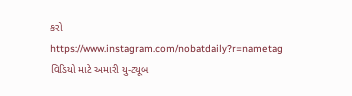કરો
https://www.instagram.com/nobatdaily?r=nametag
વિડિયો માટે અમારી યુ-ટ્યૂબ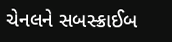ચેનલને સબસ્ક્રાઈબ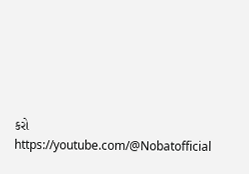કરો
https://youtube.com/@Nobatofficial